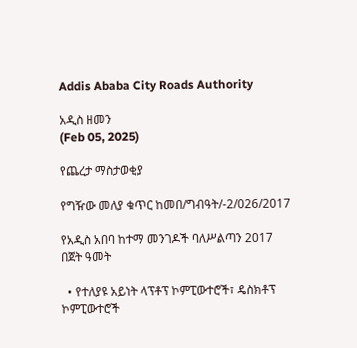Addis Ababa City Roads Authority

አዲስ ዘመን
(Feb 05, 2025)

የጨረታ ማስታወቂያ

የግዥው መለያ ቁጥር ከመበ/ግብዓት/-2/026/2017

የአዲስ አበባ ከተማ መንገዶች ባለሥልጣን 2017 በጀት ዓመት

  • የተለያዩ አይነት ላፕቶፕ ኮምፒውተሮች፣ ዴስክቶፕ ኮምፒውተሮች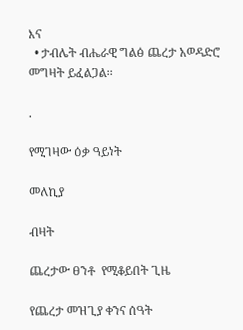እና
  • ታብሌት ብሔራዊ ግልፅ ጨረታ አወዳድሮ መግዛት ይፈልጋል፡፡

.

የሚገዛው ዕቃ ዓይነት

መለኪያ

ብዛት

ጨረታው ፀንቶ  የሚቆይበት ጊዜ

የጨረታ መዝጊያ ቀንና ሰዓት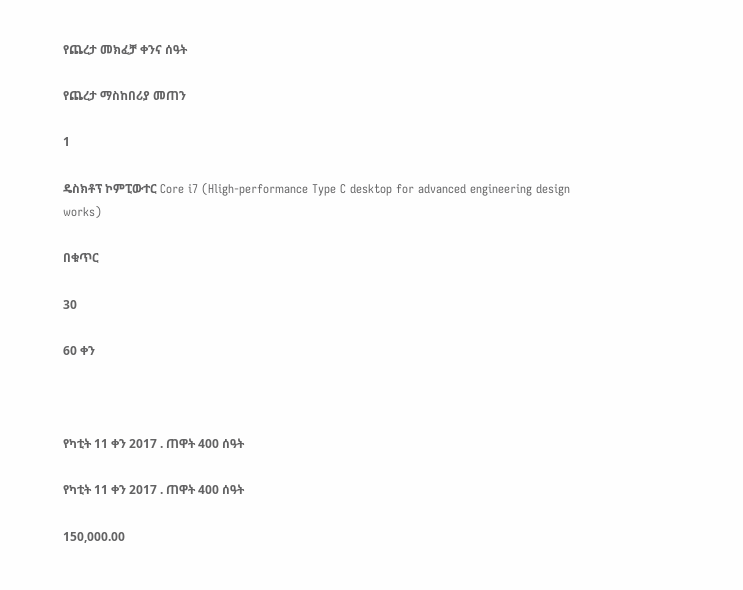የጨረታ መክፈቻ ቀንና ሰዓት

የጨረታ ማስከበሪያ መጠን

1

ዴስክቶፕ ኮምፒውተር Core i7 (Hligh-performance Type C desktop for advanced engineering design works)

በቁጥር

30

60 ቀን



የካቲት 11 ቀን 2017 . ጠዋት 400 ሰዓት

የካቲት 11 ቀን 2017 . ጠዋት 400 ሰዓት

150,000.00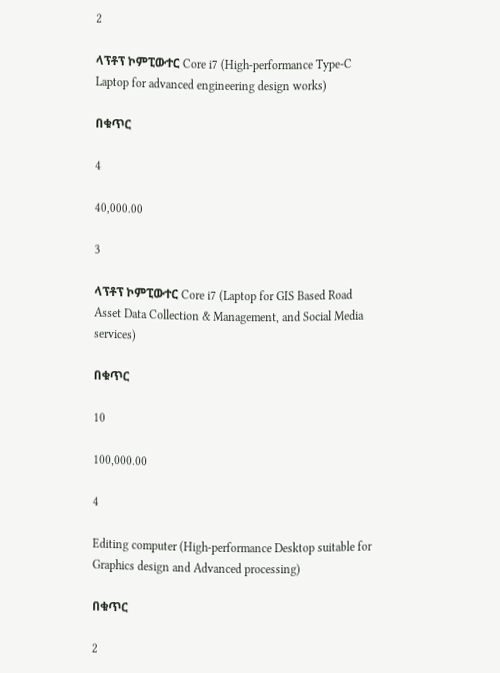2

ላፕቶፕ ኮምፒውተር Core i7 (High-performance Type-C Laptop for advanced engineering design works)

በቁጥር

4

40,000.00

3

ላፕቶፕ ኮምፒውተር Core i7 (Laptop for GIS Based Road Asset Data Collection & Management, and Social Media services)

በቁጥር

10

100,000.00

4

Editing computer (High-performance Desktop suitable for Graphics design and Advanced processing)

በቁጥር

2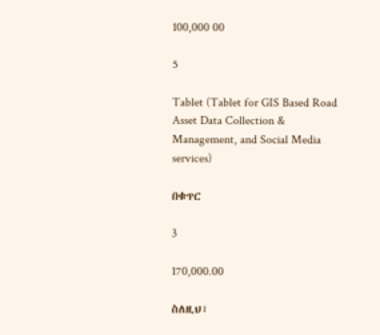100,000 00

5

Tablet (Tablet for GIS Based Road Asset Data Collection & Management, and Social Media services)

በቁጥር

3

170,000.00

ስለዚህ፣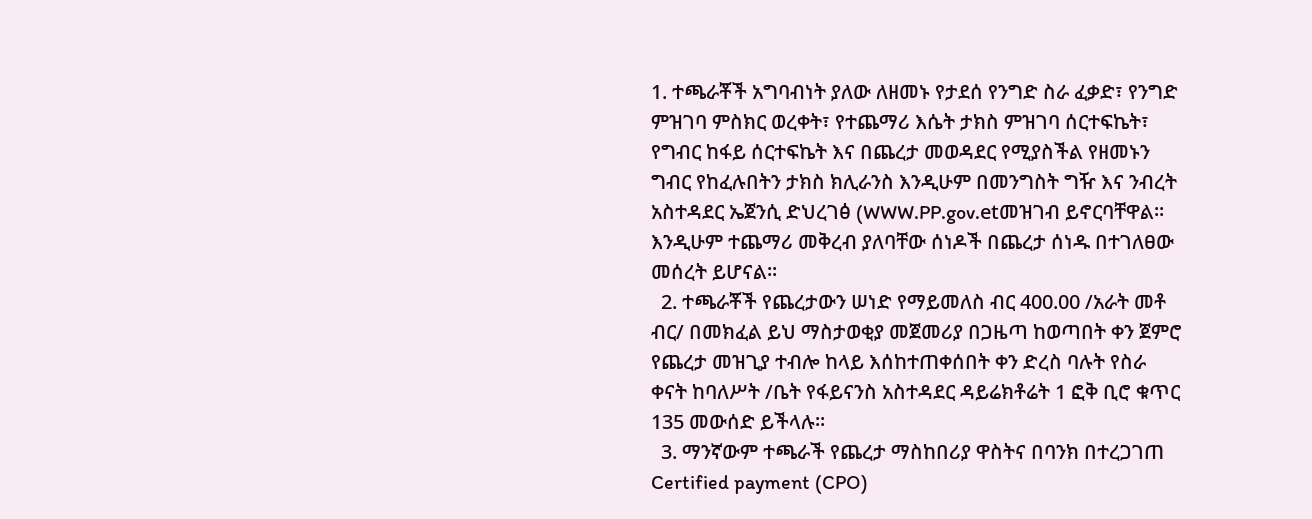1. ተጫራቾች አግባብነት ያለው ለዘመኑ የታደሰ የንግድ ስራ ፈቃድ፣ የንግድ ምዝገባ ምስክር ወረቀት፣ የተጨማሪ እሴት ታክስ ምዝገባ ሰርተፍኬት፣ የግብር ከፋይ ሰርተፍኬት እና በጨረታ መወዳደር የሚያስችል የዘመኑን ግብር የከፈሉበትን ታክስ ክሊራንስ እንዲሁም በመንግስት ግዥ እና ንብረት አስተዳደር ኤጀንሲ ድህረገፅ (WWW.PP.gov.etመዝገብ ይኖርባቸዋል፡፡ እንዲሁም ተጨማሪ መቅረብ ያለባቸው ሰነዶች በጨረታ ሰነዱ በተገለፀው መሰረት ይሆናል፡፡
  2. ተጫራቾች የጨረታውን ሠነድ የማይመለስ ብር 400.00 /አራት መቶ ብር/ በመክፈል ይህ ማስታወቂያ መጀመሪያ በጋዜጣ ከወጣበት ቀን ጀምሮ የጨረታ መዝጊያ ተብሎ ከላይ እሰከተጠቀሰበት ቀን ድረስ ባሉት የስራ ቀናት ከባለሥት /ቤት የፋይናንስ አስተዳደር ዳይሬክቶሬት 1 ፎቅ ቢሮ ቁጥር 135 መውሰድ ይችላሉ፡፡
  3. ማንኛውም ተጫራች የጨረታ ማስከበሪያ ዋስትና በባንክ በተረጋገጠ Certified payment (CPO)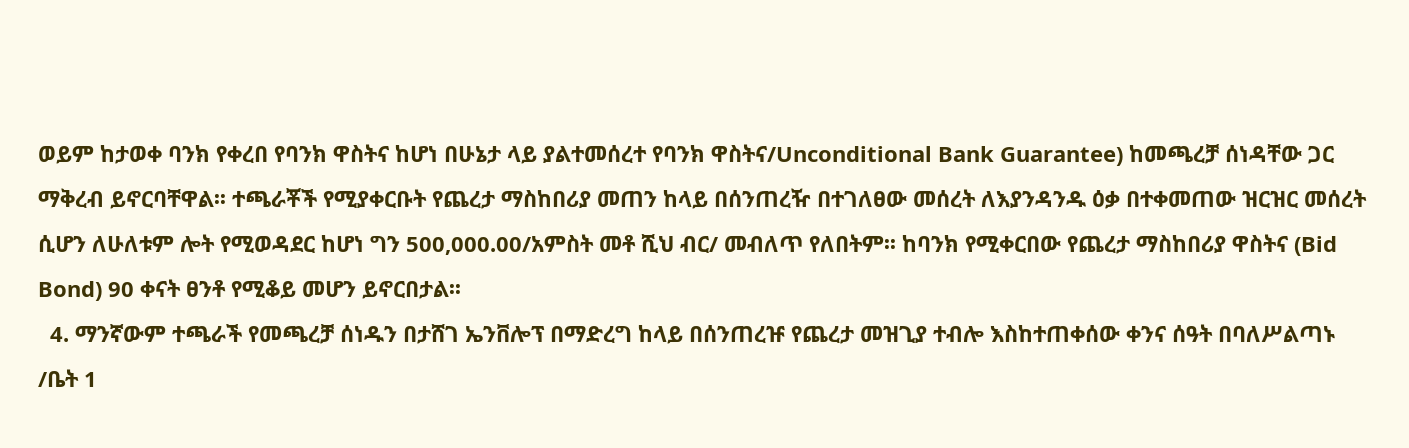ወይም ከታወቀ ባንክ የቀረበ የባንክ ዋስትና ከሆነ በሁኔታ ላይ ያልተመሰረተ የባንክ ዋስትና/Unconditional Bank Guarantee) ከመጫረቻ ሰነዳቸው ጋር ማቅረብ ይኖርባቸዋል፡፡ ተጫራቾች የሚያቀርቡት የጨረታ ማስከበሪያ መጠን ከላይ በሰንጠረዥ በተገለፀው መሰረት ለእያንዳንዱ ዕቃ በተቀመጠው ዝርዝር መሰረት ሲሆን ለሁለቱም ሎት የሚወዳደር ከሆነ ግን 500,000.00/አምስት መቶ ሺህ ብር/ መብለጥ የለበትም፡፡ ከባንክ የሚቀርበው የጨረታ ማስከበሪያ ዋስትና (Bid Bond) 90 ቀናት ፀንቶ የሚቆይ መሆን ይኖርበታል፡፡
  4. ማንኛውም ተጫራች የመጫረቻ ሰነዱን በታሸገ ኤንቨሎፕ በማድረግ ከላይ በሰንጠረዡ የጨረታ መዝጊያ ተብሎ እስከተጠቀሰው ቀንና ሰዓት በባለሥልጣኑ /ቤት 1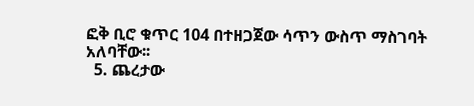ፎቅ ቢሮ ቁጥር 104 በተዘጋጀው ሳጥን ውስጥ ማስገባት አለባቸው፡፡
  5. ጨረታው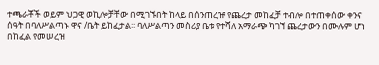ተጫራቾች ወይም ህጋዊ ወኪሎቻቸው በሚገኙበት ከላይ በሰንጠረዡ የጨረታ መከፈቻ ተብሎ በተጠቀሰው ቀንና ሰዓት በባለሥልጣኑ ዋና /ቤት ይከፈታል፡፡ ባለሥልጣን መስሪያ ቤቱ የተሻለ አማራጭ ካገኘ ጨረታውን በሙሉም ሆነ በከፈል የመሠረዝ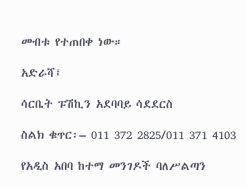መብቱ የተጠበቀ ነው።

አድራሻ፤

ሳርቤት ፑሽኪን አደባባይ ሳደደርስ

ስልክ ቁጥር፡– 011 372 2825/011 371 4103

የአዲስ አበባ ከተማ መንገዶች ባለሥልጣን